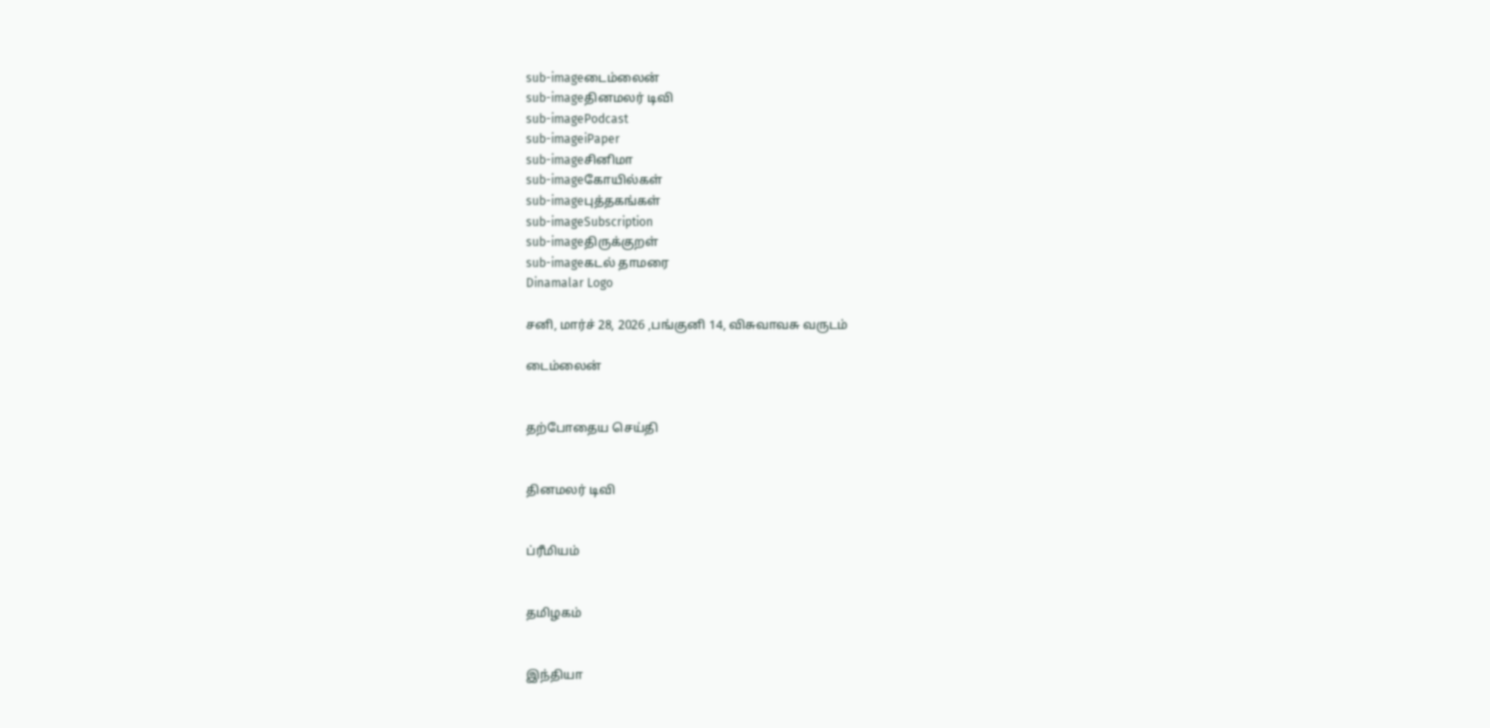sub-imageடைம்லைன்
sub-imageதினமலர் டிவி
sub-imagePodcast
sub-imageiPaper
sub-imageசினிமா
sub-imageகோயில்கள்
sub-imageபுத்தகங்கள்
sub-imageSubscription
sub-imageதிருக்குறள்
sub-imageகடல் தாமரை
Dinamalar Logo

சனி, மார்ச் 28, 2026 ,பங்குனி 14, விசுவாவசு வருடம்

டைம்லைன்


தற்போதைய செய்தி


தினமலர் டிவி


ப்ரீமியம்


தமிழகம்


இந்தியா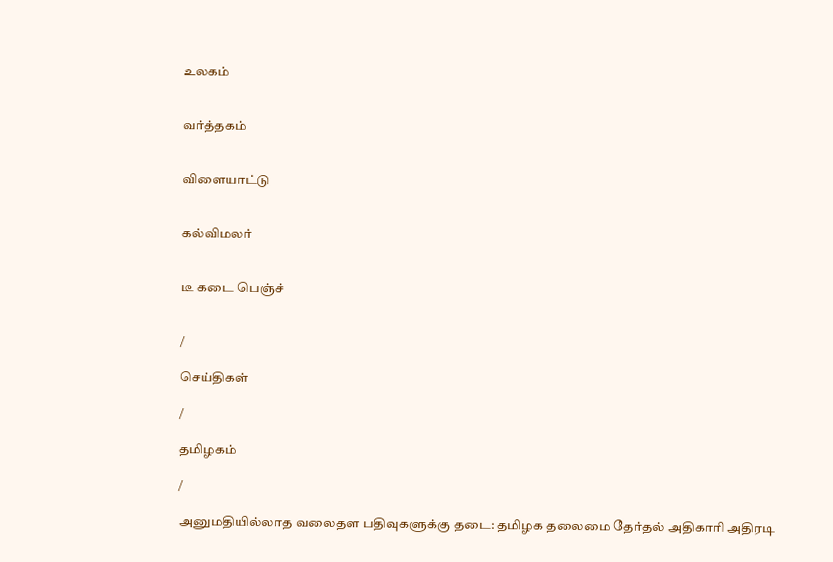உலகம்


வர்த்தகம்


விளையாட்டு


கல்விமலர்


டீ கடை பெஞ்ச்


/

செய்திகள்

/

தமிழகம்

/

அனுமதியில்லாத வலைதள பதிவுகளுக்கு தடை: தமிழக தலைமை தேர்தல் அதிகாரி அதிரடி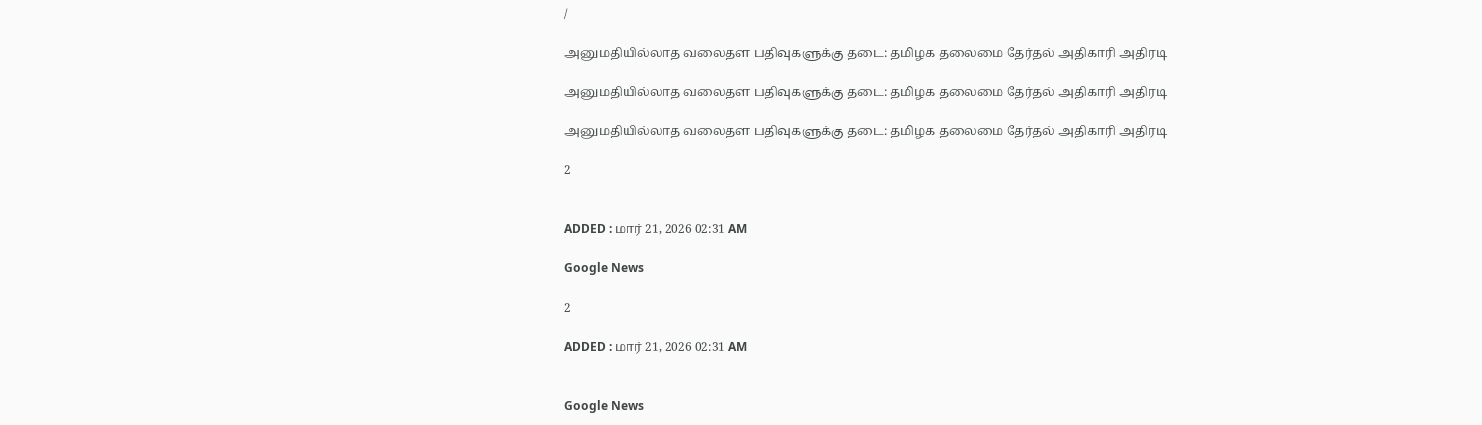/

அனுமதியில்லாத வலைதள பதிவுகளுக்கு தடை: தமிழக தலைமை தேர்தல் அதிகாரி அதிரடி

அனுமதியில்லாத வலைதள பதிவுகளுக்கு தடை: தமிழக தலைமை தேர்தல் அதிகாரி அதிரடி

அனுமதியில்லாத வலைதள பதிவுகளுக்கு தடை: தமிழக தலைமை தேர்தல் அதிகாரி அதிரடி

2


ADDED : மார் 21, 2026 02:31 AM

Google News

2

ADDED : மார் 21, 2026 02:31 AM


Google News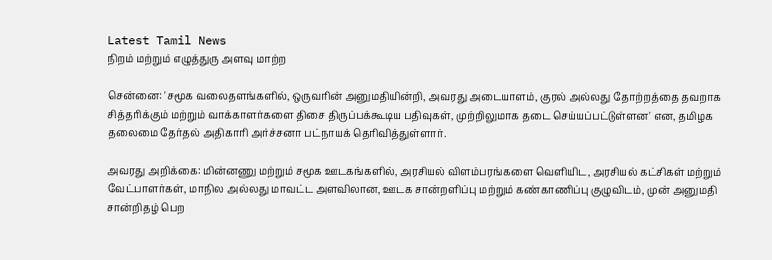Latest Tamil News
நிறம் மற்றும் எழுத்துரு அளவு மாற்ற

சென்னை: 'சமூக வலைதளங்களில், ஒருவரின் அனுமதியின்றி, அவரது அடையாளம், குரல் அல்லது தோற்றத்தை தவறாக சித்தரிக்கும் மற்றும் வாக்காளர்களை திசை திருப்பக்கூடிய பதிவுகள், முற்றிலுமாக தடை செய்யப்பட்டுள்ளன' என, தமிழக தலைமை தேர்தல் அதிகாரி அர்ச்சனா பட்நாயக் தெரிவித்துள்ளார்.

அவரது அறிக்கை: மின்னணு மற்றும் சமூக ஊடகங்களில், அரசியல் விளம்பரங்களை வெளியிட, அரசியல் கட்சிகள் மற்றும் வேட்பாளர்கள், மாநில அல்லது மாவட்ட அளவிலான, ஊடக சான்றளிப்பு மற்றும் கண்காணிப்பு குழுவிடம், முன் அனுமதி சான்றிதழ் பெற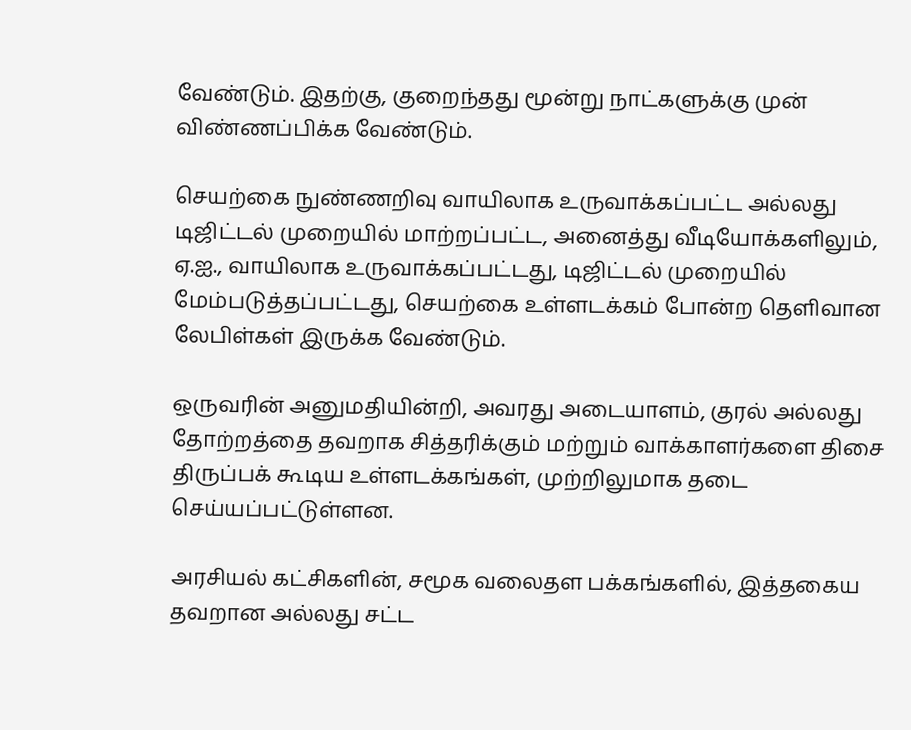வேண்டும். இதற்கு, குறைந்தது மூன்று நாட்களுக்கு முன் விண்ணப்பிக்க வேண்டும்.

செயற்கை நுண்ணறிவு வாயிலாக உருவாக்கப்பட்ட அல்லது டிஜிட்டல் முறையில் மாற்றப்பட்ட, அனைத்து வீடியோக்களிலும், ஏ.ஐ., வாயிலாக உருவாக்கப்பட்டது, டிஜிட்டல் முறையில் மேம்படுத்தப்பட்டது, செயற்கை உள்ளடக்கம் போன்ற தெளிவான லேபிள்கள் இருக்க வேண்டும்.

ஒருவரின் அனுமதியின்றி, அவரது அடையாளம், குரல் அல்லது தோற்றத்தை தவறாக சித்தரிக்கும் மற்றும் வாக்காளர்களை திசை திருப்பக் கூடிய உள்ளடக்கங்கள், முற்றிலுமாக தடை செய்யப்பட்டுள்ளன.

அரசியல் கட்சிகளின், சமூக வலைதள பக்கங்களில், இத்தகைய தவறான அல்லது சட்ட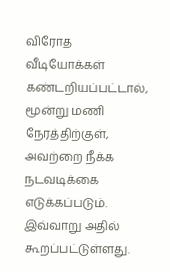விரோத வீடியோக்கள் கண்டறியப்பட்டால், மூன்று மணி நேரத்திற்குள், அவற்றை நீக்க நடவடிக்கை எடுக்கப்படும். இவ்வாறு அதில் கூறப்பட்டுள்ளது.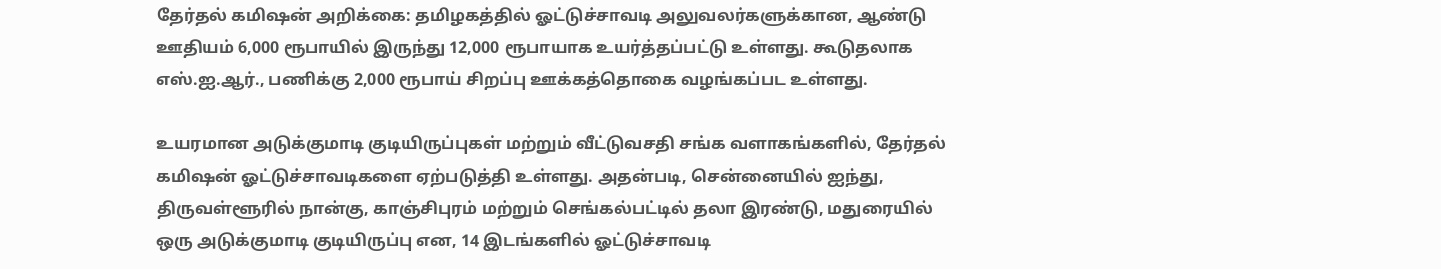தேர்தல் கமிஷன் அறிக்கை: தமிழகத்தில் ஓட்டுச்சாவடி அலுவலர்களுக்கான, ஆண்டு ஊதியம் 6,000 ரூபாயில் இருந்து 12,000 ரூபாயாக உயர்த்தப்பட்டு உள்ளது. கூடுதலாக எஸ்.ஐ.ஆர்., பணிக்கு 2,000 ரூபாய் சிறப்பு ஊக்கத்தொகை வழங்கப்பட உள்ளது.

உயரமான அடுக்குமாடி குடியிருப்புகள் மற்றும் வீட்டுவசதி சங்க வளாகங்களில், தேர்தல் கமிஷன் ஓட்டுச்சாவடிகளை ஏற்படுத்தி உள்ளது. அதன்படி, சென்னையில் ஐந்து, திருவள்ளூரில் நான்கு, காஞ்சிபுரம் மற்றும் செங்கல்பட்டில் தலா இரண்டு, மதுரையில் ஒரு அடுக்குமாடி குடியிருப்பு என, 14 இடங்களில் ஓட்டுச்சாவடி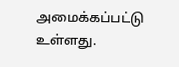அமைக்கப்பட்டு உள்ளது.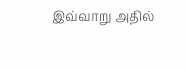இவ்வாறு அதில்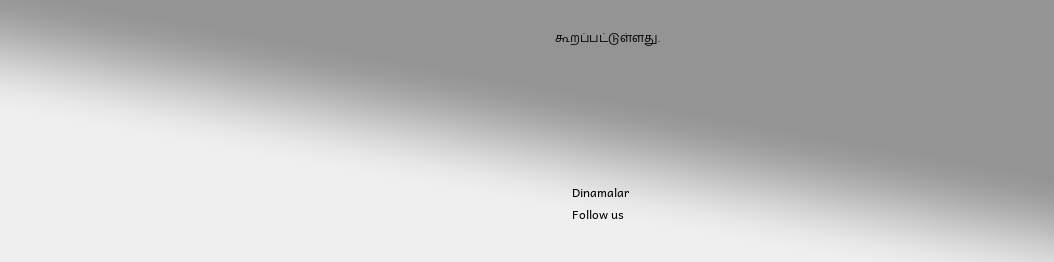கூறப்பட்டுள்ளது.






      Dinamalar
      Follow us